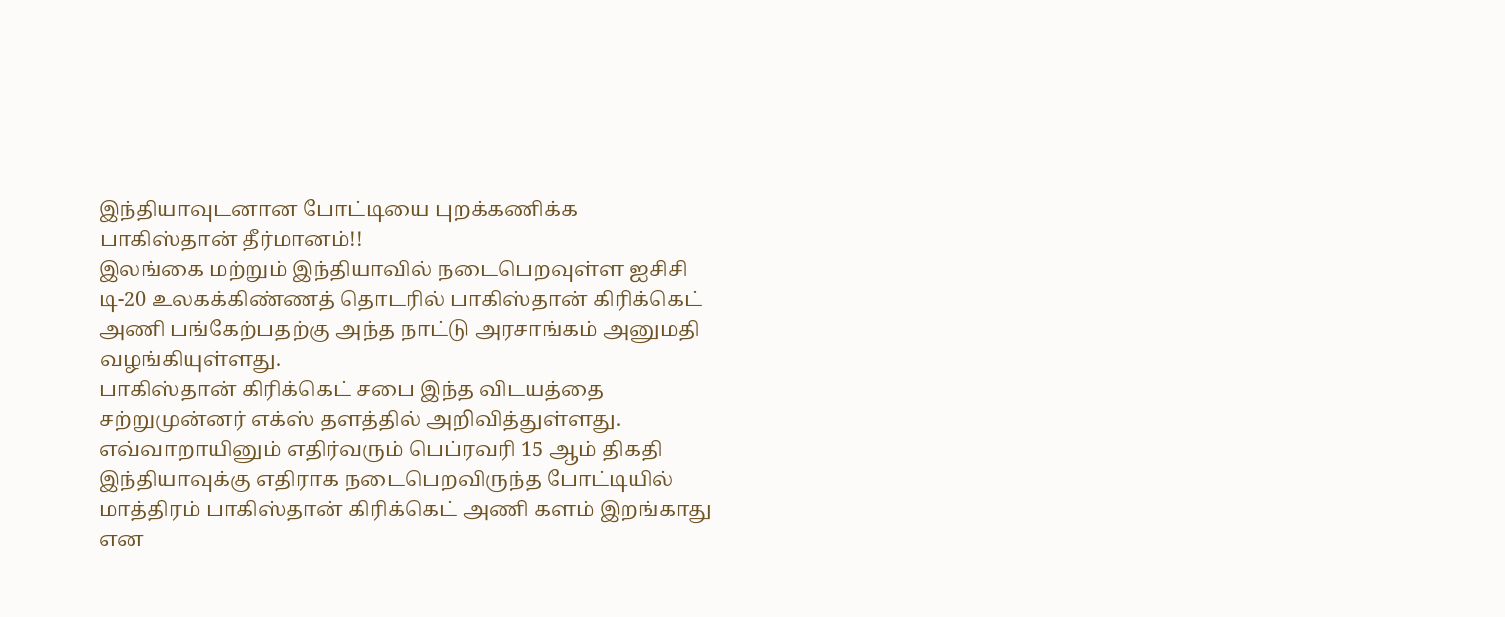இந்தியாவுடனான போட்டியை புறக்கணிக்க பாகிஸ்தான் தீர்மானம்!!
இலங்கை மற்றும் இந்தியாவில் நடைபெறவுள்ள ஐசிசி டி-20 உலகக்கிண்ணத் தொடரில் பாகிஸ்தான் கிரிக்கெட் அணி பங்கேற்பதற்கு அந்த நாட்டு அரசாங்கம் அனுமதி வழங்கியுள்ளது.
பாகிஸ்தான் கிரிக்கெட் சபை இந்த விடயத்தை சற்றுமுன்னர் எக்ஸ் தளத்தில் அறிவித்துள்ளது.
எவ்வாறாயினும் எதிர்வரும் பெப்ரவரி 15 ஆம் திகதி இந்தியாவுக்கு எதிராக நடைபெறவிருந்த போட்டியில் மாத்திரம் பாகிஸ்தான் கிரிக்கெட் அணி களம் இறங்காது என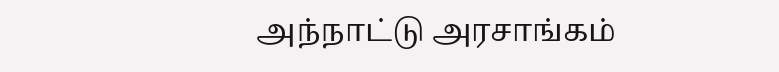அந்நாட்டு அரசாங்கம்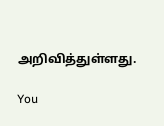அறிவித்துள்ளது.

You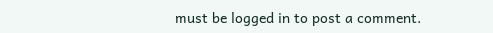must be logged in to post a comment.